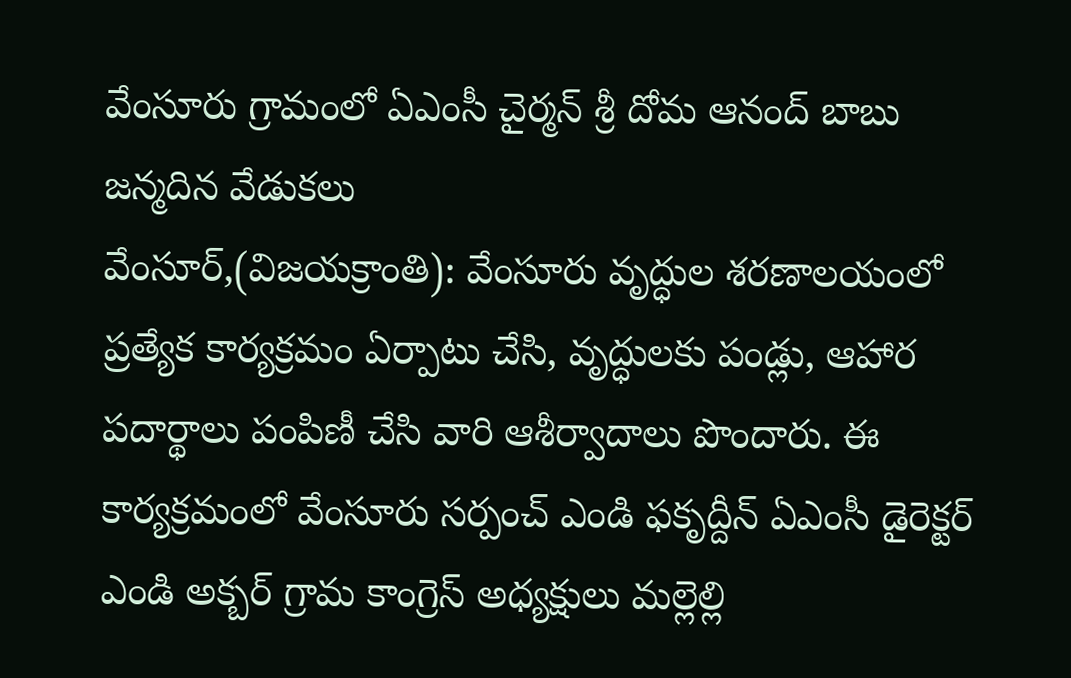వేంసూరు గ్రామంలో ఏఎంసీ చైర్మన్ శ్రీ దోమ ఆనంద్ బాబు జన్మదిన వేడుకలు
వేంసూర్,(విజయక్రాంతి): వేంసూరు వృద్ధుల శరణాలయంలో ప్రత్యేక కార్యక్రమం ఏర్పాటు చేసి, వృద్ధులకు పండ్లు, ఆహార పదార్థాలు పంపిణీ చేసి వారి ఆశీర్వాదాలు పొందారు. ఈ కార్యక్రమంలో వేంసూరు సర్పంచ్ ఎండి ఫకృద్దీన్ ఏఎంసీ డైరెక్టర్ ఎండి అక్బర్ గ్రామ కాంగ్రెస్ అధ్యక్షులు మల్లెల్లి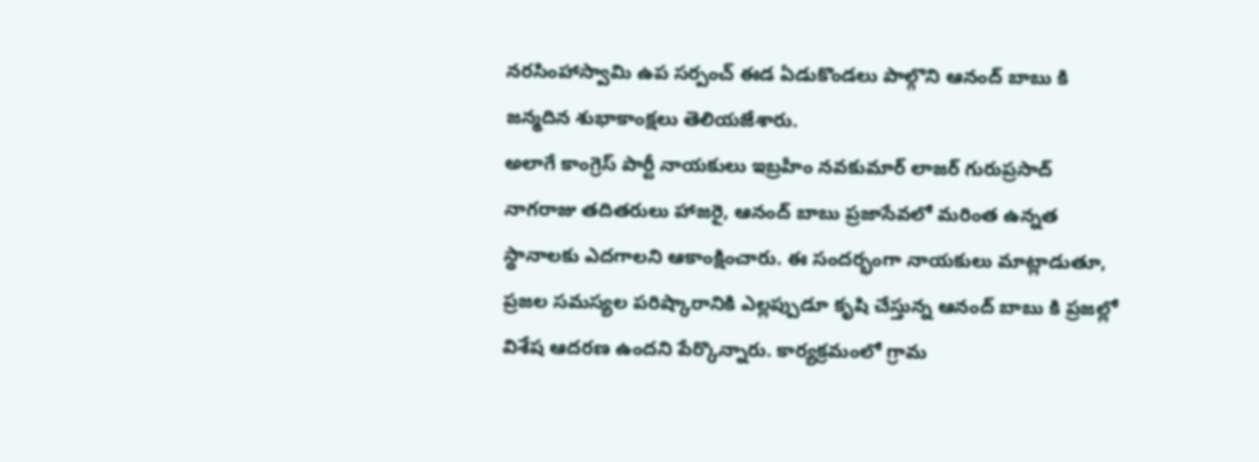నరసింహాస్వామి ఉప సర్పంచ్ ఈడ ఏడుకొండలు పాల్గొని ఆనంద్ బాబు కి జన్మదిన శుభాకాంక్షలు తెలియజేశారు.
అలాగే కాంగ్రెస్ పార్టీ నాయకులు ఇబ్రహీం నవకుమార్ లాజర్ గురుప్రసాద్ నాగరాజు తదితరులు హాజరై, ఆనంద్ బాబు ప్రజాసేవలో మరింత ఉన్నత స్థానాలకు ఎదగాలని ఆకాంక్షించారు. ఈ సందర్భంగా నాయకులు మాట్లాడుతూ, ప్రజల సమస్యల పరిష్కారానికి ఎల్లప్పుడూ కృషి చేస్తున్న ఆనంద్ బాబు కి ప్రజల్లో విశేష ఆదరణ ఉందని పేర్కొన్నారు. కార్యక్రమంలో గ్రామ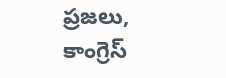ప్రజలు, కాంగ్రెస్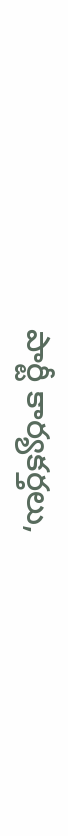పార్టీ కార్యకర్తలు,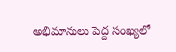అభిమానులు పెద్ద సంఖ్యలో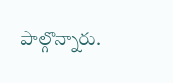పాల్గొన్నారు.